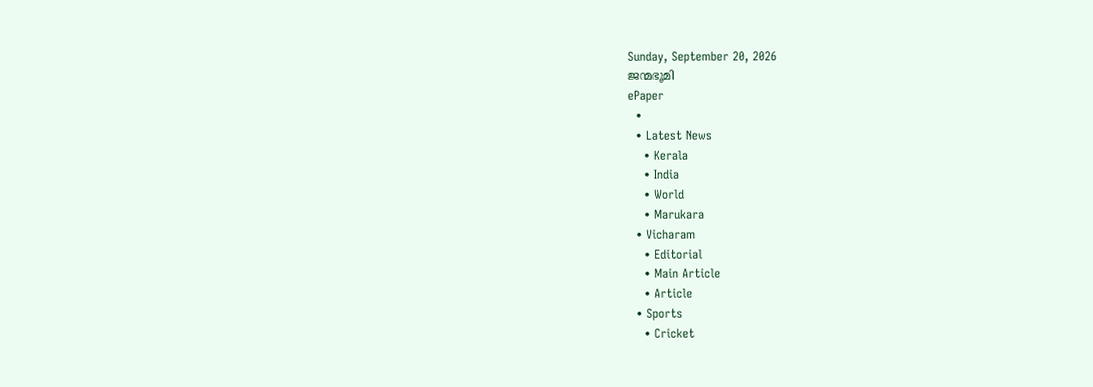Sunday, September 20, 2026
ജന്മഭൂമി
ePaper
  •
  • Latest News
    • Kerala
    • India
    • World
    • Marukara
  • Vicharam
    • Editorial
    • Main Article
    • Article
  • Sports
    • Cricket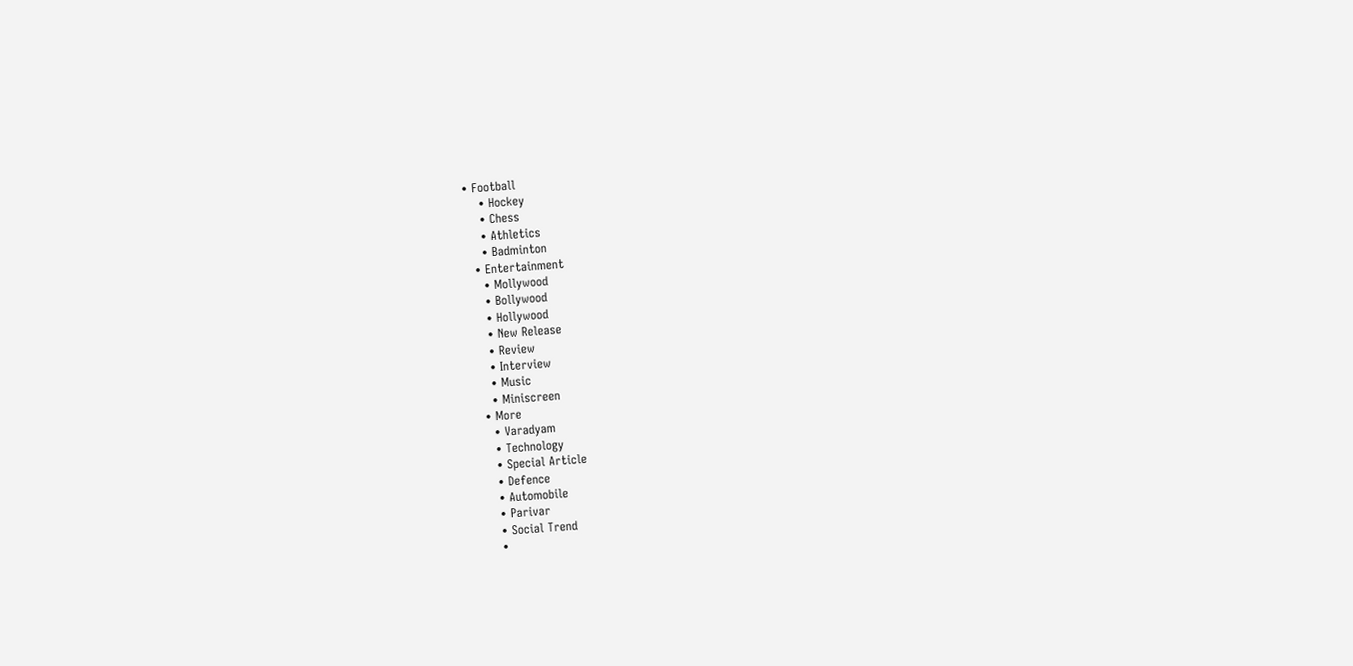• Football
    • Hockey
    • Chess
    • Athletics
    • Badminton
  • Entertainment
    • Mollywood
    • Bollywood
    • Hollywood
    • New Release
    • Review
    • Interview
    • Music
    • Miniscreen
  • More
    • Varadyam
    • Technology
    • Special Article
    • Defence
    • Automobile
    • Parivar
    • Social Trend
    •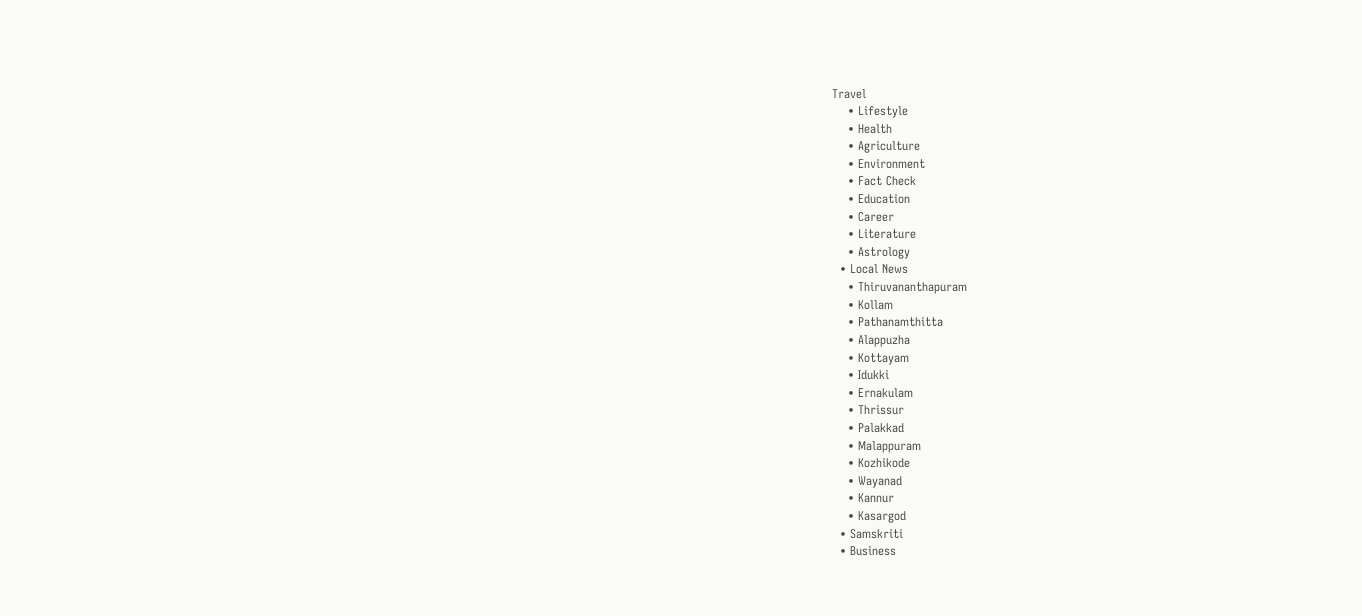Travel
    • Lifestyle
    • Health
    • Agriculture
    • Environment
    • Fact Check
    • Education
    • Career
    • Literature
    • Astrology
  • Local News
    • Thiruvananthapuram
    • Kollam
    • Pathanamthitta
    • Alappuzha
    • Kottayam
    • Idukki
    • Ernakulam
    • Thrissur
    • Palakkad
    • Malappuram
    • Kozhikode
    • Wayanad
    • Kannur
    • Kasargod
  • Samskriti
  • Business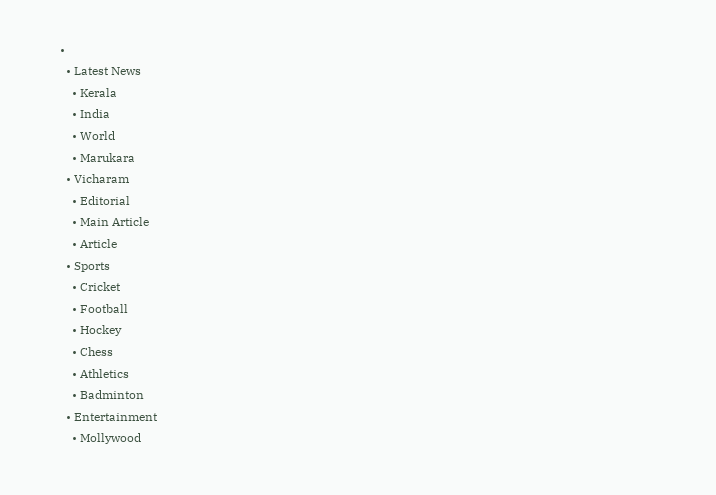•
  • Latest News
    • Kerala
    • India
    • World
    • Marukara
  • Vicharam
    • Editorial
    • Main Article
    • Article
  • Sports
    • Cricket
    • Football
    • Hockey
    • Chess
    • Athletics
    • Badminton
  • Entertainment
    • Mollywood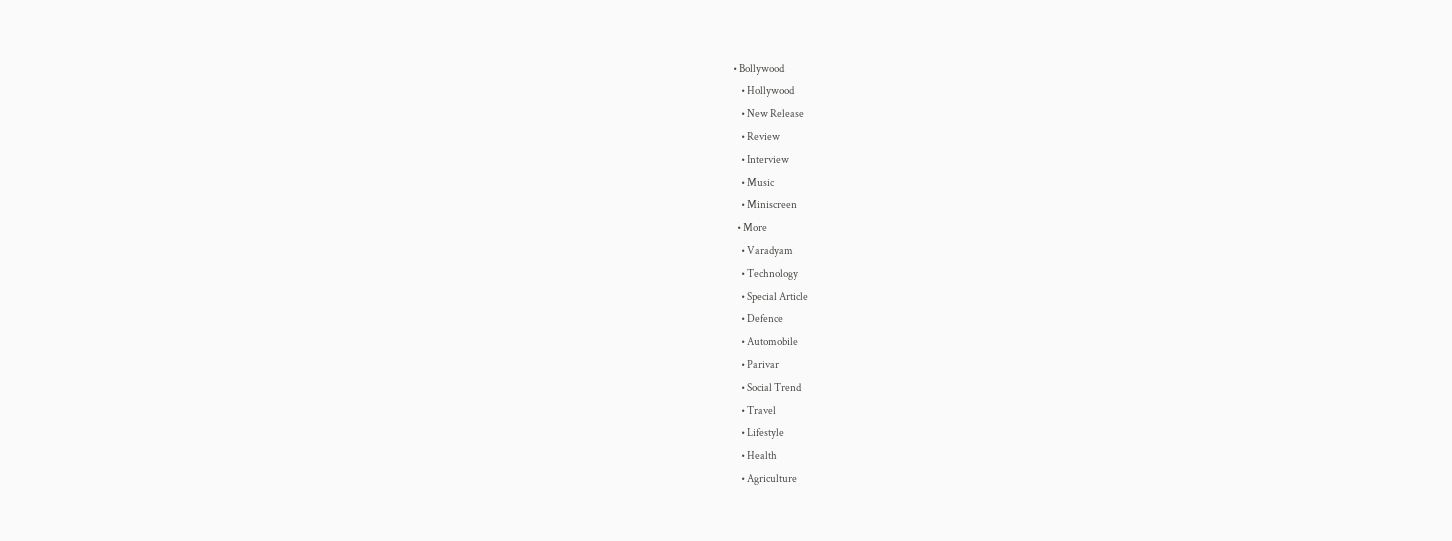• Bollywood
    • Hollywood
    • New Release
    • Review
    • Interview
    • Music
    • Miniscreen
  • More
    • Varadyam
    • Technology
    • Special Article
    • Defence
    • Automobile
    • Parivar
    • Social Trend
    • Travel
    • Lifestyle
    • Health
    • Agriculture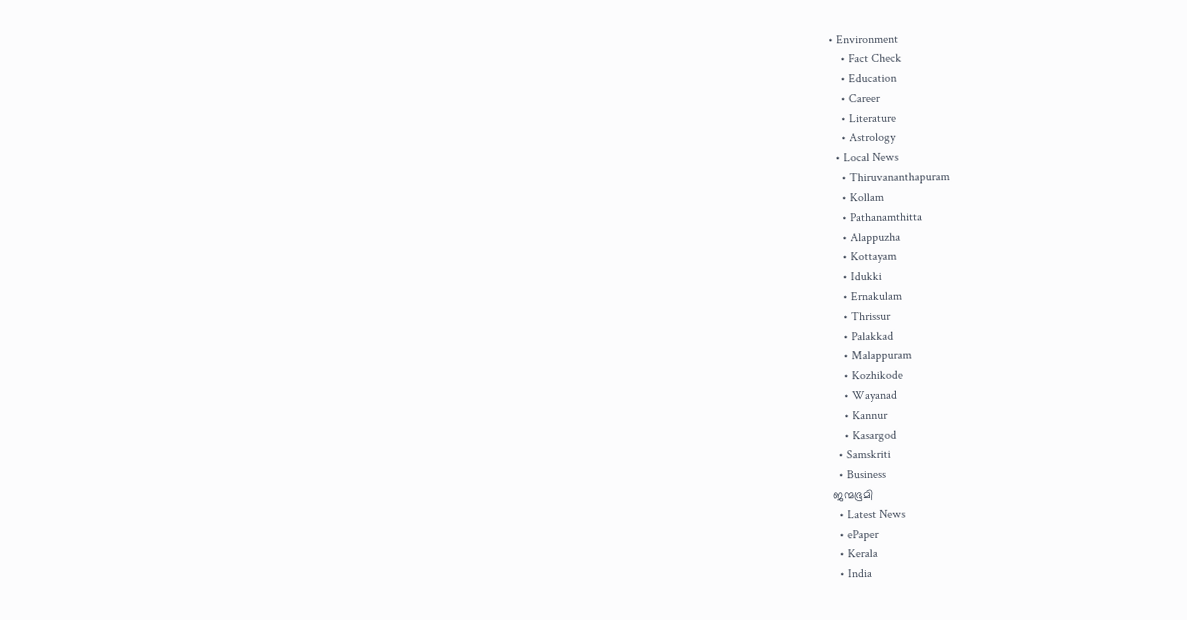• Environment
    • Fact Check
    • Education
    • Career
    • Literature
    • Astrology
  • Local News
    • Thiruvananthapuram
    • Kollam
    • Pathanamthitta
    • Alappuzha
    • Kottayam
    • Idukki
    • Ernakulam
    • Thrissur
    • Palakkad
    • Malappuram
    • Kozhikode
    • Wayanad
    • Kannur
    • Kasargod
  • Samskriti
  • Business
ജന്മഭൂമി
  • Latest News
  • ePaper
  • Kerala
  • India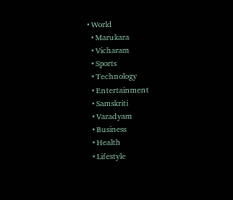• World
  • Marukara
  • Vicharam
  • Sports
  • Technology
  • Entertainment
  • Samskriti
  • Varadyam
  • Business
  • Health
  • Lifestyle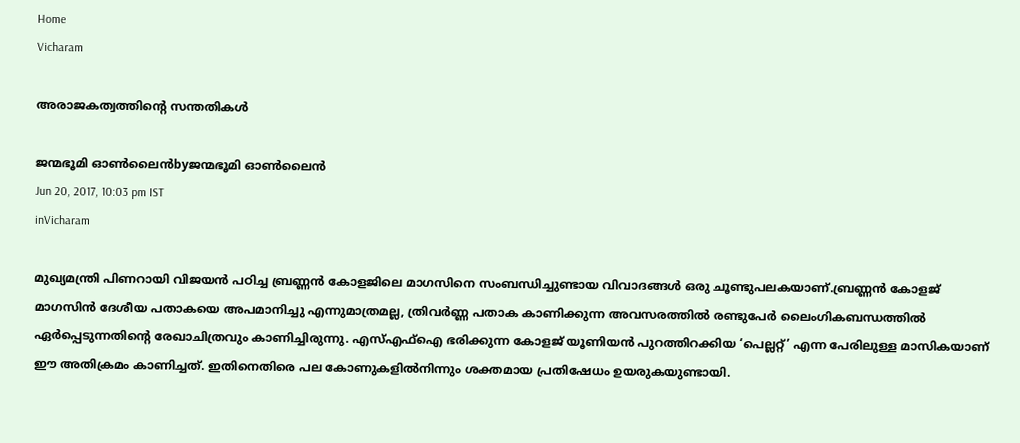Home
Vicharam

അരാജകത്വത്തിന്റെ സന്തതികള്‍

ജന്മഭൂമി ഓണ്‍ലൈന്‍byജന്മഭൂമി ഓണ്‍ലൈന്‍
Jun 20, 2017, 10:03 pm IST
inVicharam

മുഖ്യമന്ത്രി പിണറായി വിജയന്‍ പഠിച്ച ബ്രണ്ണന്‍ കോളജിലെ മാഗസിനെ സംബന്ധിച്ചുണ്ടായ വിവാദങ്ങള്‍ ഒരു ചൂണ്ടുപലകയാണ്.ബ്രണ്ണന്‍ കോളജ് മാഗസിന്‍ ദേശീയ പതാകയെ അപമാനിച്ചു എന്നുമാത്രമല്ല, ത്രിവര്‍ണ്ണ പതാക കാണിക്കുന്ന അവസരത്തില്‍ രണ്ടുപേര്‍ ലൈംഗികബന്ധത്തില്‍ ഏര്‍പ്പെടുന്നതിന്റെ രേഖാചിത്രവും കാണിച്ചിരുന്നു. എസ്എഫ്‌ഐ ഭരിക്കുന്ന കോളജ് യൂണിയന്‍ പുറത്തിറക്കിയ ‘പെല്ലറ്റ്’ എന്ന പേരിലുള്ള മാസികയാണ് ഈ അതിക്രമം കാണിച്ചത്. ഇതിനെതിരെ പല കോണുകളില്‍നിന്നും ശക്തമായ പ്രതിഷേധം ഉയരുകയുണ്ടായി.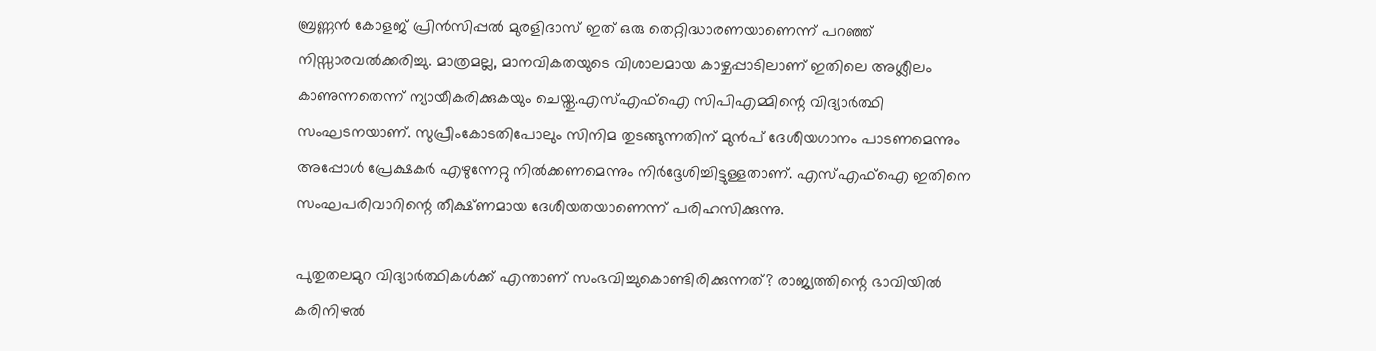ബ്രണ്ണന്‍ കോളജ് പ്രിന്‍സിപ്പല്‍ മുരളിദാസ് ഇത് ഒരു തെറ്റിദ്ധാരണയാണെന്ന് പറഞ്ഞ് നിസ്സാരവല്‍ക്കരിച്ചു. മാത്രമല്ല, മാനവികതയുടെ വിശാലമായ കാഴ്ചപ്പാടിലാണ് ഇതിലെ അശ്ലീലം കാണുന്നതെന്ന് ന്യായീകരിക്കുകയും ചെയ്തു.എസ്എഫ്‌ഐ സിപിഎമ്മിന്റെ വിദ്യാര്‍ത്ഥി സംഘടനയാണ്. സുപ്രീംകോടതിപോലും സിനിമ തുടങ്ങുന്നതിന് മുന്‍പ് ദേശീയഗാനം പാടണമെന്നും അപ്പോള്‍ പ്രേക്ഷകര്‍ എഴുന്നേറ്റു നില്‍ക്കണമെന്നും നിര്‍ദ്ദേശിച്ചിട്ടുള്ളതാണ്. എസ്എഫ്‌ഐ ഇതിനെ സംഘപരിവാറിന്റെ തീക്ഷ്ണമായ ദേശീയതയാണെന്ന് പരിഹസിക്കുന്നു.

പുതുതലമുറ വിദ്യാര്‍ത്ഥികള്‍ക്ക് എന്താണ് സംഭവിച്ചുകൊണ്ടിരിക്കുന്നത്? രാജ്യത്തിന്റെ ഭാവിയില്‍ കരിനിഴല്‍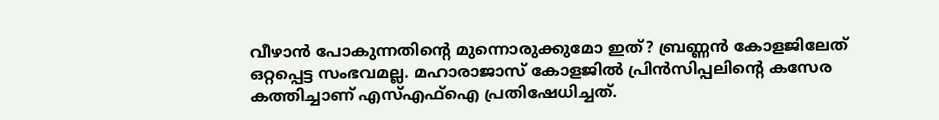വീഴാന്‍ പോകുന്നതിന്റെ മുന്നൊരുക്കുമോ ഇത്? ബ്രണ്ണന്‍ കോളജിലേത് ഒറ്റപ്പെട്ട സംഭവമല്ല. മഹാരാജാസ് കോളജില്‍ പ്രിന്‍സിപ്പലിന്റെ കസേര കത്തിച്ചാണ് എസ്എഫ്‌ഐ പ്രതിഷേധിച്ചത്.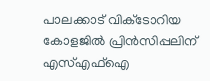പാലക്കാട് വിക്‌ടോറിയ കോളജില്‍ പ്രിന്‍സിപ്പലിന് എസ്എഫ്‌ഐ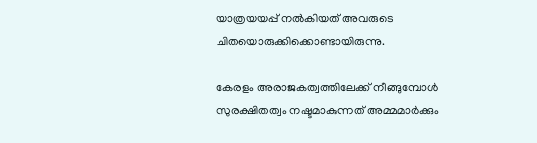യാത്രയയപ്പ് നല്‍കിയത് അവരുടെ ചിതയൊരുക്കിക്കൊണ്ടായിരുന്നു.

കേരളം അരാജകത്വത്തിലേക്ക് നീങ്ങുമ്പോള്‍ സുരക്ഷിതത്വം നഷ്ടമാകുന്നത് അമ്മമാര്‍ക്കും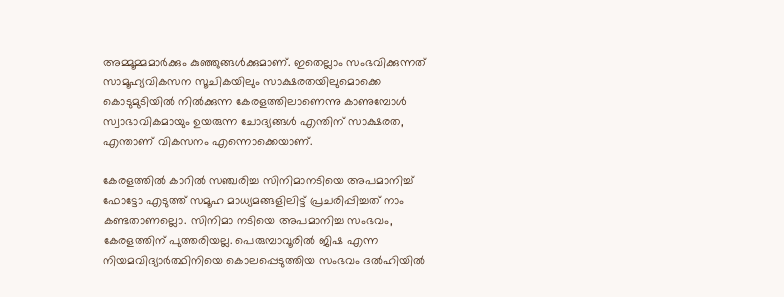അമ്മൂമ്മമാര്‍ക്കും കുഞ്ഞുങ്ങള്‍ക്കുമാണ്. ഇതെല്ലാം സംഭവിക്കുന്നത് സാമൂഹ്യവികസന സൂചികയിലും സാക്ഷരതയിലുമൊക്കെ കൊടുമുടിയില്‍ നില്‍ക്കുന്ന കേരളത്തിലാണെന്നു കാണുമ്പോള്‍ സ്വാഭാവികമായും ഉയരുന്ന ചോദ്യങ്ങള്‍ എന്തിന് സാക്ഷരത, എന്താണ് വികസനം എന്നൊക്കെയാണ്.

കേരളത്തില്‍ കാറില്‍ സഞ്ചരിച്ച സിനിമാനടിയെ അപമാനിച്ച് ഫോട്ടോ എടുത്ത് സമൂഹ മാധ്യമങ്ങളിലിട്ട് പ്രചരിപ്പിച്ചത് നാം കണ്ടതാണല്ലൊ. സിനിമാ നടിയെ അപമാനിച്ച സംഭവം, കേരളത്തിന് പുത്തരിയല്ല. പെരുമ്പാവൂരില്‍ ജിഷ എന്ന നിയമവിദ്യാര്‍ത്ഥിനിയെ കൊലപ്പെടുത്തിയ സംഭവം ദല്‍ഹിയില്‍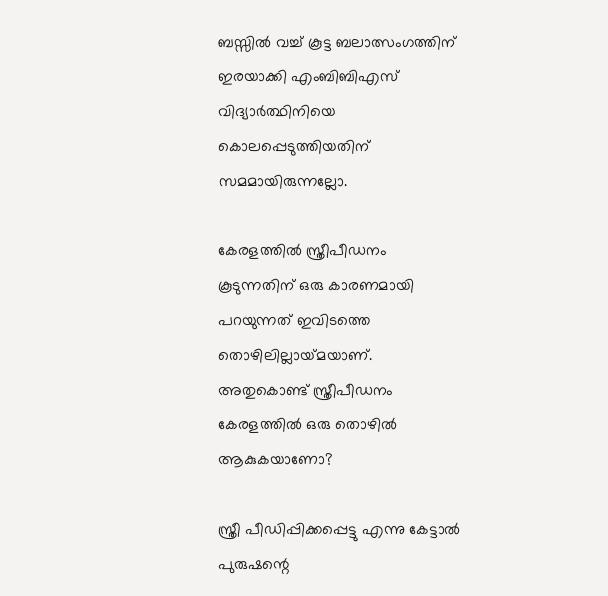ബസ്സില്‍ വച്ച് കൂട്ട ബലാത്സംഗത്തിന് ഇരയാക്കി എംബിബിഎസ് വിദ്യാര്‍ത്ഥിനിയെ കൊലപ്പെടുത്തിയതിന് സമമായിരുന്നല്ലോ.

കേരളത്തില്‍ സ്ത്രീപീഡനം കൂടുന്നതിന് ഒരു കാരണമായി പറയുന്നത് ഇവിടത്തെ തൊഴിലില്ലായ്‌മയാണ്. അതുകൊണ്ട് സ്ത്രീപീഡനം കേരളത്തില്‍ ഒരു തൊഴില്‍ ആകുകയാണോ?

സ്ത്രീ പീഡിപ്പിക്കപ്പെട്ടു എന്നു കേട്ടാല്‍ പുരുഷന്റെ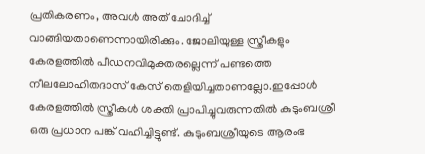പ്രതികരണം, അവള്‍ അത് ചോദിച്ച് വാങ്ങിയതാണെന്നായിരിക്കും. ജോലിയുള്ള സ്ത്രീകളും കേരളത്തില്‍ പീഡനവിമുക്തരല്ലെന്ന് പണ്ടത്തെ നീലലോഹിതദാസ് കേസ് തെളിയിച്ചതാണല്ലോ.ഇപ്പോള്‍ കേരളത്തില്‍ സ്ത്രീകള്‍ ശക്തി പ്രാപിച്ചുവരുന്നതില്‍ കുടുംബശ്രീ ഒരു പ്രധാന പങ്ക് വഹിച്ചിട്ടുണ്ട്. കുടുംബശ്രീയുടെ ആരംഭ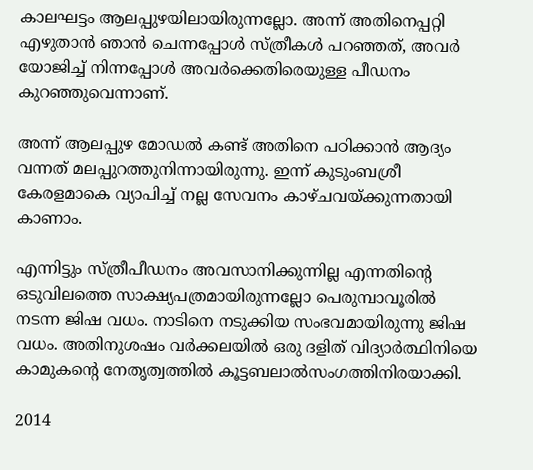കാലഘട്ടം ആലപ്പുഴയിലായിരുന്നല്ലോ. അന്ന് അതിനെപ്പറ്റി എഴുതാന്‍ ഞാന്‍ ചെന്നപ്പോള്‍ സ്ത്രീകള്‍ പറഞ്ഞത്, അവര്‍ യോജിച്ച് നിന്നപ്പോള്‍ അവര്‍ക്കെതിരെയുള്ള പീഡനം കുറഞ്ഞുവെന്നാണ്.

അന്ന് ആലപ്പുഴ മോഡല്‍ കണ്ട് അതിനെ പഠിക്കാന്‍ ആദ്യം വന്നത് മലപ്പുറത്തുനിന്നായിരുന്നു. ഇന്ന് കുടുംബശ്രീ കേരളമാകെ വ്യാപിച്ച് നല്ല സേവനം കാഴ്ചവയ്‌ക്കുന്നതായി കാണാം.

എന്നിട്ടും സ്ത്രീപീഡനം അവസാനിക്കുന്നില്ല എന്നതിന്റെ ഒടുവിലത്തെ സാക്ഷ്യപത്രമായിരുന്നല്ലോ പെരുമ്പാവൂരില്‍ നടന്ന ജിഷ വധം. നാടിനെ നടുക്കിയ സംഭവമായിരുന്നു ജിഷ വധം. അതിനുശഷം വര്‍ക്കലയില്‍ ഒരു ദളിത് വിദ്യാര്‍ത്ഥിനിയെ കാമുകന്റെ നേതൃത്വത്തില്‍ കൂട്ടബലാല്‍സംഗത്തിനിരയാക്കി.

2014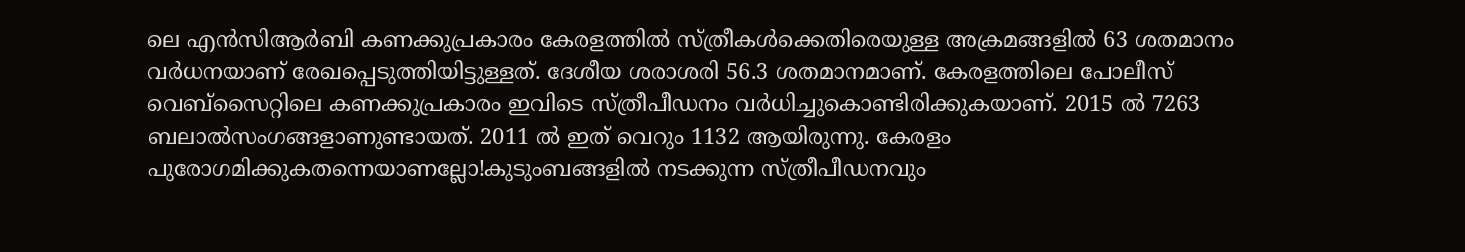ലെ എന്‍സിആര്‍ബി കണക്കുപ്രകാരം കേരളത്തില്‍ സ്ത്രീകള്‍ക്കെതിരെയുള്ള അക്രമങ്ങളില്‍ 63 ശതമാനം വര്‍ധനയാണ് രേഖപ്പെടുത്തിയിട്ടുള്ളത്. ദേശീയ ശരാശരി 56.3 ശതമാനമാണ്. കേരളത്തിലെ പോലീസ് വെബ്‌സൈറ്റിലെ കണക്കുപ്രകാരം ഇവിടെ സ്ത്രീപീഡനം വര്‍ധിച്ചുകൊണ്ടിരിക്കുകയാണ്. 2015 ല്‍ 7263 ബലാല്‍സംഗങ്ങളാണുണ്ടായത്. 2011 ല്‍ ഇത് വെറും 1132 ആയിരുന്നു. കേരളം പുരോഗമിക്കുകതന്നെയാണല്ലോ!കുടുംബങ്ങളില്‍ നടക്കുന്ന സ്ത്രീപീഡനവും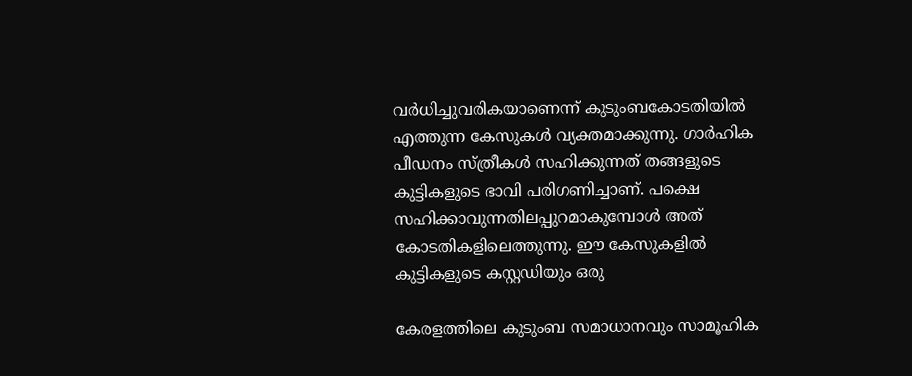വര്‍ധിച്ചുവരികയാണെന്ന് കുടുംബകോടതിയില്‍ എത്തുന്ന കേസുകള്‍ വ്യക്തമാക്കുന്നു. ഗാര്‍ഹിക പീഡനം സ്ത്രീകള്‍ സഹിക്കുന്നത് തങ്ങളുടെ കുട്ടികളുടെ ഭാവി പരിഗണിച്ചാണ്. പക്ഷെ സഹിക്കാവുന്നതിലപ്പുറമാകുമ്പോള്‍ അത് കോടതികളിലെത്തുന്നു. ഈ കേസുകളില്‍ കുട്ടികളുടെ കസ്റ്റഡിയും ഒരു

കേരളത്തിലെ കുടുംബ സമാധാനവും സാമൂഹിക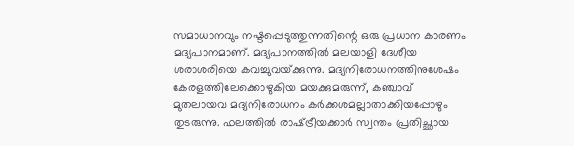സമാധാനവും നഷ്ടപ്പെടുത്തുന്നതിന്റെ ഒരു പ്രധാന കാരണം മദ്യപാനമാണ്. മദ്യപാനത്തില്‍ മലയാളി ദേശീയ ശരാശരിയെ കവച്ചുവയ്‌ക്കുന്നു. മദ്യനിരോധനത്തിനുശേഷം കേരളത്തിലേക്കൊഴുകിയ മയക്കുമരുന്ന്, കഞ്ചാവ് മുതലായവ മദ്യനിരോധനം കര്‍ക്കശമല്ലാതാക്കിയപ്പോഴും തുടരുന്നു. ഫലത്തില്‍ രാഷ്‌ട്രീയക്കാര്‍ സ്വന്തം പ്രതിച്ഛായ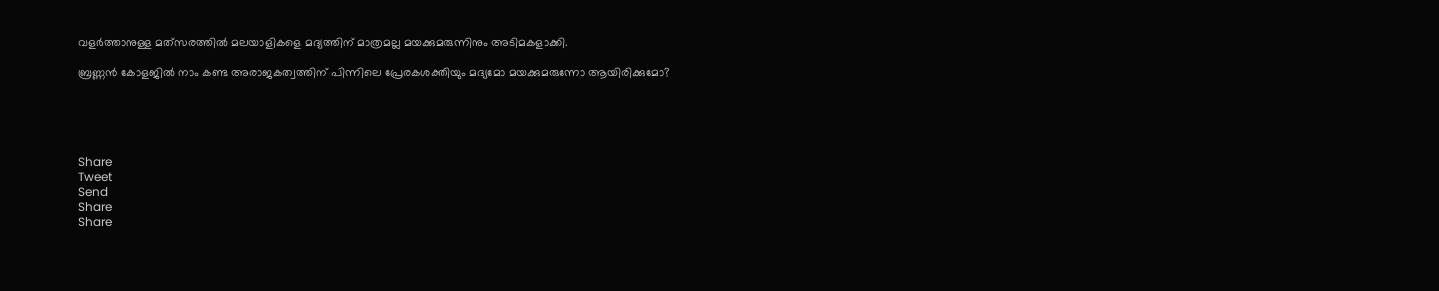വളര്‍ത്താനുള്ള മത്‌സരത്തില്‍ മലയാളികളെ മദ്യത്തിന് മാത്രമല്ല മയക്കുമരുന്നിനും അടിമകളാക്കി.

ബ്രണ്ണന്‍ കോളജില്‍ നാം കണ്ട അരാജകത്വത്തിന് പിന്നിലെ പ്രേരകശക്തിയും മദ്യമോ മയക്കുമരുന്നോ ആയിരിക്കുമോ?





Share
Tweet
Send
Share
Share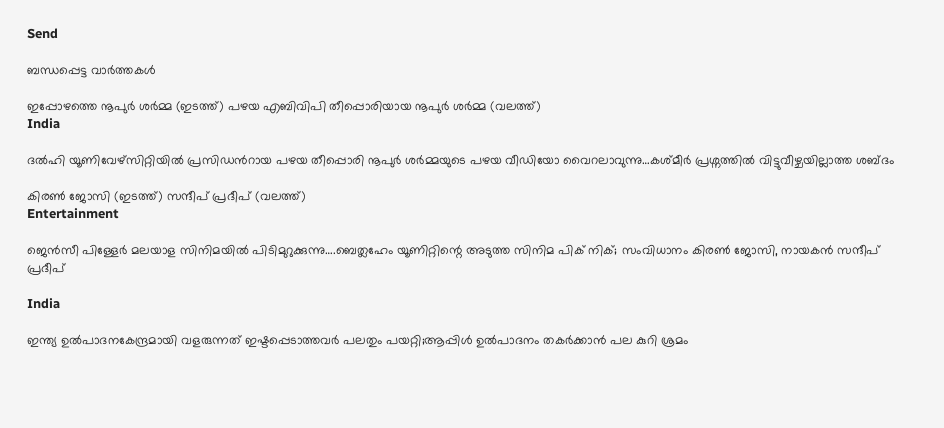Send

ബന്ധപ്പെട്ട വാര്‍ത്തകള്‍

ഇപ്പോഴത്തെ നൂപുര്‍ ശര്‍മ്മ (ഇടത്ത്) പഴയ എബിവിപി തീപ്പൊരിയായ നൂപുര്‍ ശര്‍മ്മ (വലത്ത്)
India

ദല്‍ഹി യൂണിവേഴ്സിറ്റിയില്‍ പ്രസിഡന്‍റായ പഴയ തീപ്പൊരി നൂപുര്‍ ശര്‍മ്മയുടെ പഴയ വീഡിയോ വൈറലാവുന്നു…കശ്മീര്‍ പ്രശ്നത്തില്‍ വിട്ടുവീഴ്ചയില്ലാത്ത ശബ്ദം

കിരണ്‍ ജോസി (ഇടത്ത്) സന്ദീപ് പ്രദീപ് (വലത്ത്)
Entertainment

ജെന്‍സീ പിള്ളേര്‍ മലയാള സിനിമയില്‍ പിടിമുറുക്കുന്നു….ബെത്ലഹേം യൂണിറ്റിന്റെ അടുത്ത സിനിമ പിക് നിക്; സംവിധാനം കിരണ്‍ ജോസി, നായകന്‍ സന്ദീപ് പ്രദീപ്

India

ഇന്ത്യ ഉല്‍പാദനകേന്ദ്രമായി വളരുന്നത് ഇഷ്ടപ്പെടാത്തവര്‍ പലതും പയറ്റി;ആപ്പിള്‍ ഉല്‍പാദനം തകര്‍ക്കാന്‍ പല കുറി ശ്രമം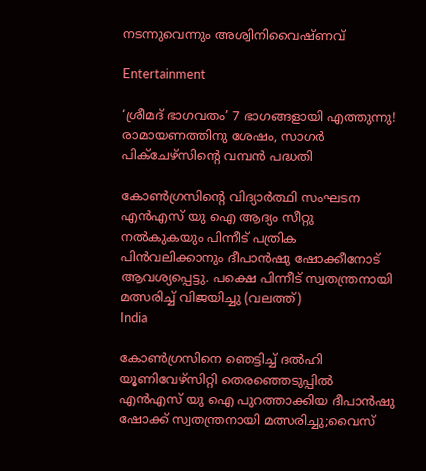നടന്നുവെന്നും അശ്വിനിവൈഷ്ണവ്

Entertainment

‘ശ്രീമദ് ഭാഗവതം’ 7 ഭാഗങ്ങളായി എത്തുന്നു! രാമായണത്തിനു ശേഷം, സാഗർ പിക്ചേഴ്സിന്റെ വമ്പൻ പദ്ധതി

കോണ്‍ഗ്രസിന്‍റെ വിദ്യാര്‍ത്ഥി സംഘടന എന്‍എസ് യു ഐ ആദ്യം സീറ്റു നല്‍കുകയും പിന്നീട് പത്രിക പിന്‍വലിക്കാനും ദീപാന്‍ഷു ഷോക്കീനോട് ആവശ്യപ്പെട്ടു. പക്ഷെ പിന്നീട് സ്വതന്ത്രനായി മത്സരിച്ച് വിജയിച്ചു (വലത്ത്)
India

കോണ്‍ഗ്രസിനെ ഞെട്ടിച്ച് ദല്‍ഹി യൂണിവേഴ്സിറ്റി തെരഞ്ഞെടുപ്പില്‍ എന്‍എസ് യു ഐ പുറത്താക്കിയ ദീപാൻഷു ഷോക്ക് സ്വതന്ത്രനായി മത്സരിച്ചു;വൈസ്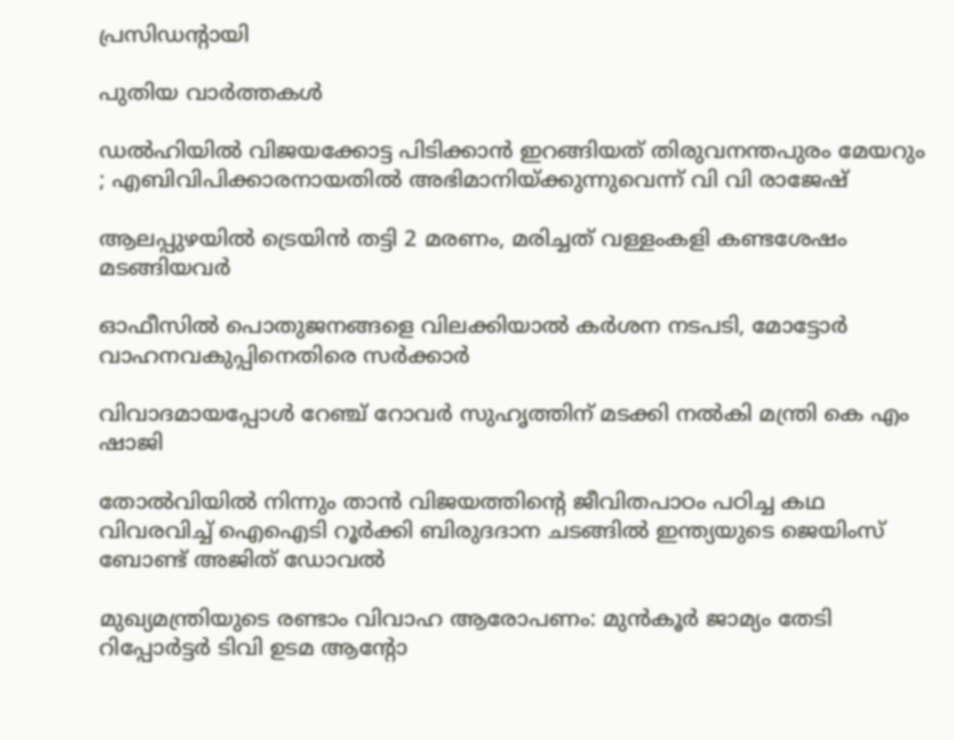പ്രസിഡന്‍റായി

പുതിയ വാര്‍ത്തകള്‍

ഡൽഹിയിൽ വിജയക്കോട്ട പിടിക്കാൻ ഇറങ്ങിയത് തിരുവനന്തപുരം മേയറും ; എബിവിപിക്കാരനായതിൽ അഭിമാനിയ്‌ക്കുന്നുവെന്ന് വി വി രാജേഷ്

ആലപ്പുഴയില്‍ ട്രെയിന്‍ തട്ടി 2 മരണം, മരിച്ചത് വള്ളംകളി കണ്ടശേഷം മടങ്ങിയവര്‍

ഓഫീസില്‍ പൊതുജനങ്ങളെ വിലക്കിയാല്‍ കര്‍ശന നടപടി, മോട്ടോര്‍ വാഹനവകുപ്പിനെതിരെ സര്‍ക്കാര്‍

വിവാദമായപ്പോള്‍ റേഞ്ച് റോവര്‍ സുഹൃത്തിന് മടക്കി നല്‍കി മന്ത്രി കെ എം ഷാജി

തോല്‍വിയില്‍ നിന്നും താന്‍ വിജയത്തിന്റെ ജീവിതപാഠം പഠിച്ച കഥ വിവരവിച്ച് ഐഐടി റൂർക്കി ബിരുദദാന ചടങ്ങിൽ ഇന്ത്യയുടെ ജെയിംസ് ബോണ്ട് അജിത് ഡോവല്‍

മുഖ്യമന്ത്രിയുടെ രണ്ടാം വിവാഹ ആരോപണം: മുന്‍കൂര്‍ ജാമ്യം തേടി റിപ്പോര്‍ട്ടര്‍ ടിവി ഉടമ ആന്റോ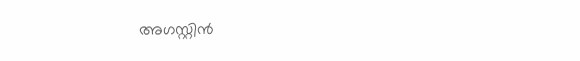അഗസ്റ്റിന്‍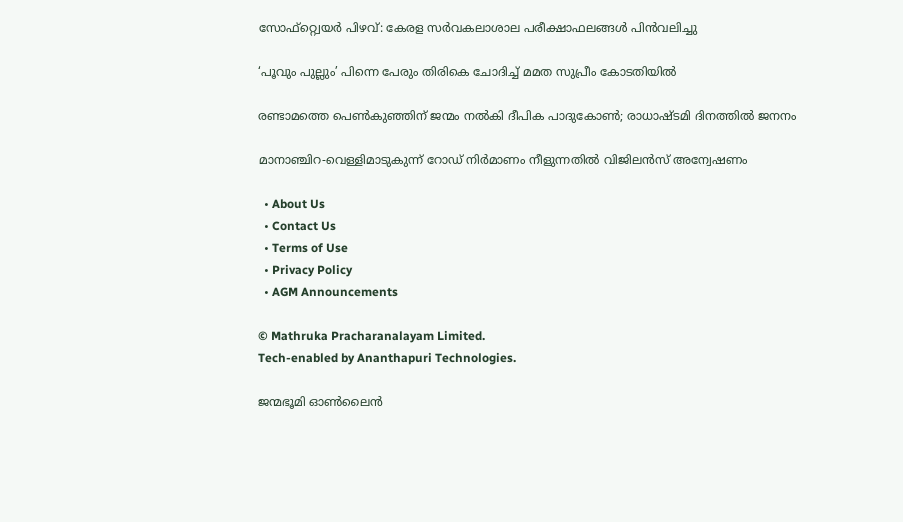സോഫ്റ്റ്വെയര്‍ പിഴവ്: കേരള സര്‍വകലാശാല പരീക്ഷാഫലങ്ങള്‍ പിന്‍വലിച്ചു

‘പൂവും പുല്ലും’ പിന്നെ പേരും തിരികെ ചോദിച്ച് മമത സുപ്രീം കോടതിയില്‍

രണ്ടാമത്തെ പെണ്‍കുഞ്ഞിന് ജന്മം നല്‍കി ദീപിക പാദുകോണ്‍; രാധാഷ്ടമി ദിനത്തില്‍ ജനനം

മാനാഞ്ചിറ-വെള്ളിമാടുകുന്ന് റോഡ് നിര്‍മാണം നീളുന്നതില്‍ വിജിലന്‍സ് അന്വേഷണം

  • About Us
  • Contact Us
  • Terms of Use
  • Privacy Policy
  • AGM Announcements

© Mathruka Pracharanalayam Limited.
Tech-enabled by Ananthapuri Technologies.

ജന്മഭൂമി ഓണ്‍ലൈന്‍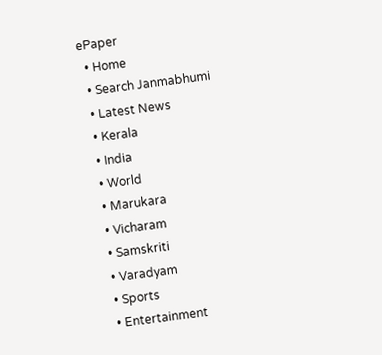ePaper
  • Home
  • Search Janmabhumi
  • Latest News
  • Kerala
  • India
  • World
  • Marukara
  • Vicharam
  • Samskriti
  • Varadyam
  • Sports
  • Entertainment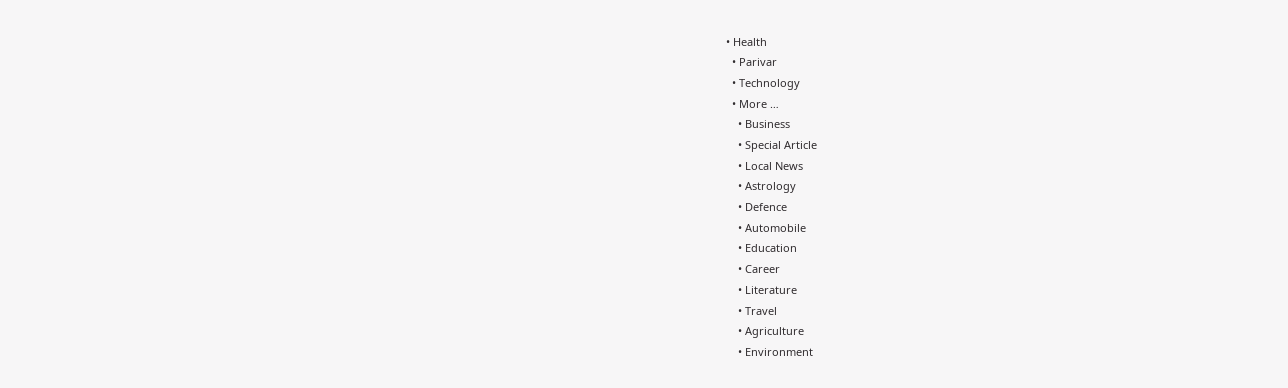• Health
  • Parivar
  • Technology
  • More …
    • Business
    • Special Article
    • Local News
    • Astrology
    • Defence
    • Automobile
    • Education
    • Career
    • Literature
    • Travel
    • Agriculture
    • Environment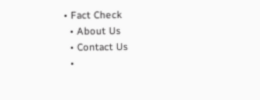• Fact Check
  • About Us
  • Contact Us
  •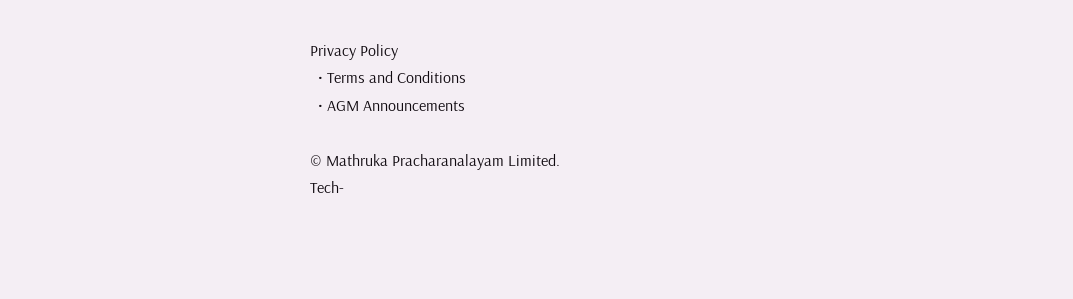Privacy Policy
  • Terms and Conditions
  • AGM Announcements

© Mathruka Pracharanalayam Limited.
Tech-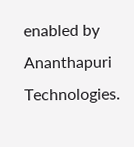enabled by Ananthapuri Technologies.